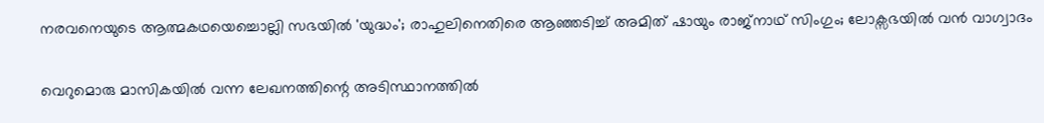നരവനെയുടെ ആത്മകഥയെച്ചൊല്ലി സഭയിൽ 'യുദ്ധം'; രാഹുലിനെതിരെ ആഞ്ഞടിച്ച് അമിത് ഷായും രാജ്‌നാഥ് സിംഗും; ലോക്സഭയിൽ വൻ വാഗ്വാദം

വെറുമൊരു മാസികയില്‍ വന്ന ലേഖനത്തിന്റെ അടിസ്ഥാനത്തില്‍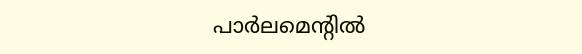പാര്‍ലമെന്റില്‍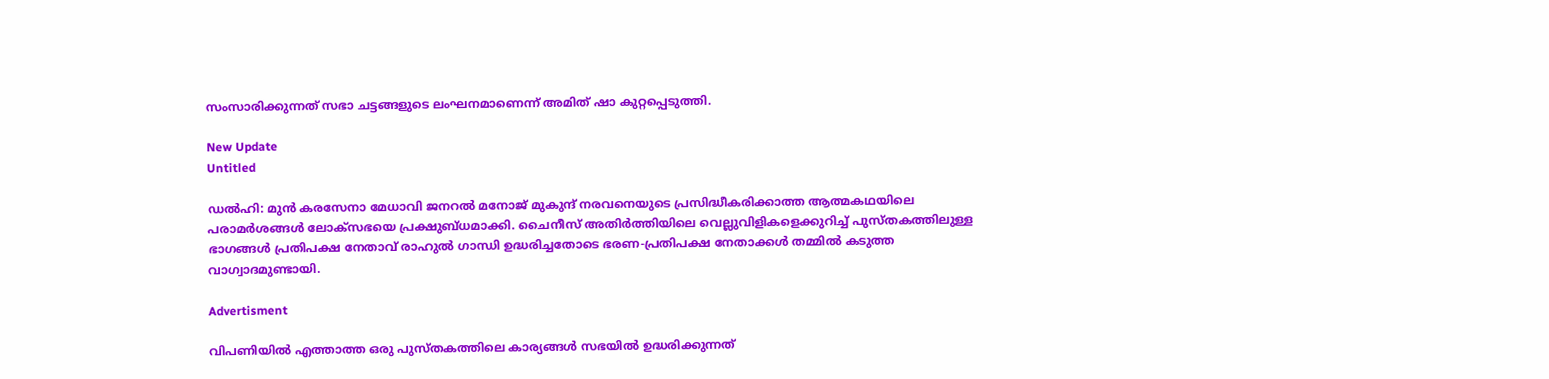സംസാരിക്കുന്നത് സഭാ ചട്ടങ്ങളുടെ ലംഘനമാണെന്ന് അമിത് ഷാ കുറ്റപ്പെടുത്തി.

New Update
Untitled

ഡല്‍ഹി: മുന്‍ കരസേനാ മേധാവി ജനറല്‍ മനോജ് മുകുന്ദ് നരവനെയുടെ പ്രസിദ്ധീകരിക്കാത്ത ആത്മകഥയിലെ പരാമര്‍ശങ്ങള്‍ ലോക്‌സഭയെ പ്രക്ഷുബ്ധമാക്കി. ചൈനീസ് അതിര്‍ത്തിയിലെ വെല്ലുവിളികളെക്കുറിച്ച് പുസ്തകത്തിലുള്ള ഭാഗങ്ങള്‍ പ്രതിപക്ഷ നേതാവ് രാഹുല്‍ ഗാന്ധി ഉദ്ധരിച്ചതോടെ ഭരണ-പ്രതിപക്ഷ നേതാക്കള്‍ തമ്മില്‍ കടുത്ത വാഗ്വാദമുണ്ടായി.

Advertisment

വിപണിയില്‍ എത്താത്ത ഒരു പുസ്തകത്തിലെ കാര്യങ്ങള്‍ സഭയില്‍ ഉദ്ധരിക്കുന്നത്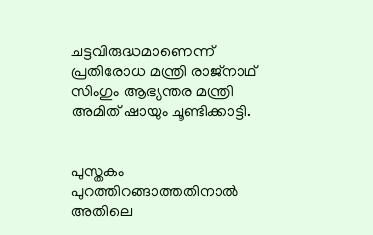ചട്ടവിരുദ്ധമാണെന്ന് പ്രതിരോധ മന്ത്രി രാജ്നാഥ് സിംഗും ആഭ്യന്തര മന്ത്രി അമിത് ഷായും ചൂണ്ടിക്കാട്ടി.


പുസ്തകം പുറത്തിറങ്ങാത്തതിനാല്‍ അതിലെ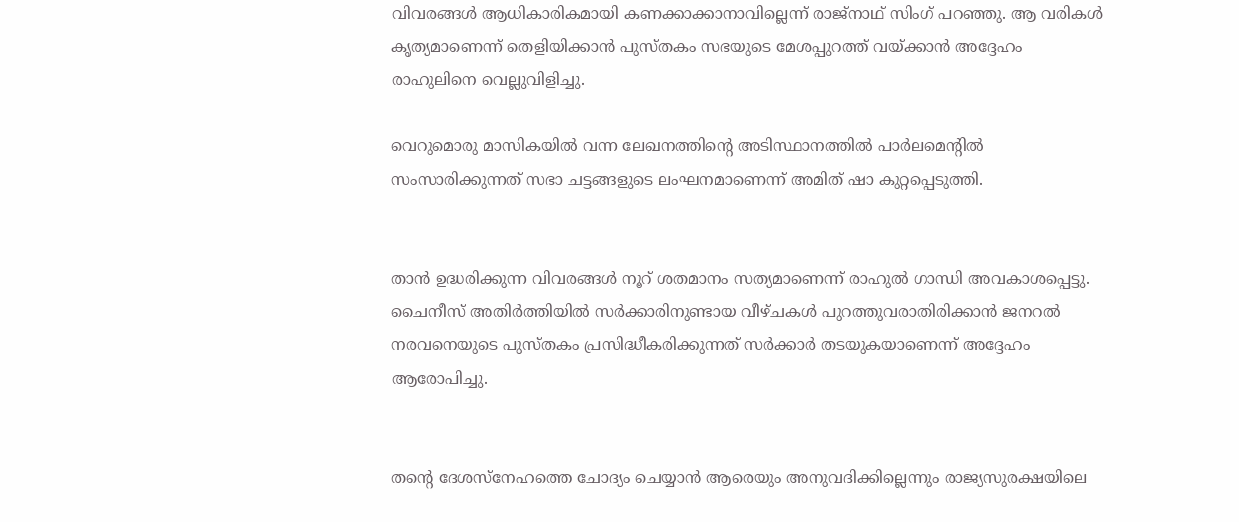വിവരങ്ങള്‍ ആധികാരികമായി കണക്കാക്കാനാവില്ലെന്ന് രാജ്നാഥ് സിംഗ് പറഞ്ഞു. ആ വരികള്‍ കൃത്യമാണെന്ന് തെളിയിക്കാന്‍ പുസ്തകം സഭയുടെ മേശപ്പുറത്ത് വയ്ക്കാന്‍ അദ്ദേഹം രാഹുലിനെ വെല്ലുവിളിച്ചു.

വെറുമൊരു മാസികയില്‍ വന്ന ലേഖനത്തിന്റെ അടിസ്ഥാനത്തില്‍ പാര്‍ലമെന്റില്‍ സംസാരിക്കുന്നത് സഭാ ചട്ടങ്ങളുടെ ലംഘനമാണെന്ന് അമിത് ഷാ കുറ്റപ്പെടുത്തി.


താന്‍ ഉദ്ധരിക്കുന്ന വിവരങ്ങള്‍ നൂറ് ശതമാനം സത്യമാണെന്ന് രാഹുല്‍ ഗാന്ധി അവകാശപ്പെട്ടു. ചൈനീസ് അതിര്‍ത്തിയില്‍ സര്‍ക്കാരിനുണ്ടായ വീഴ്ചകള്‍ പുറത്തുവരാതിരിക്കാന്‍ ജനറല്‍ നരവനെയുടെ പുസ്തകം പ്രസിദ്ധീകരിക്കുന്നത് സര്‍ക്കാര്‍ തടയുകയാണെന്ന് അദ്ദേഹം ആരോപിച്ചു.


തന്റെ ദേശസ്‌നേഹത്തെ ചോദ്യം ചെയ്യാന്‍ ആരെയും അനുവദിക്കില്ലെന്നും രാജ്യസുരക്ഷയിലെ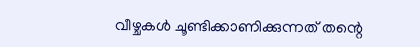വീഴ്ചകള്‍ ചൂണ്ടിക്കാണിക്കുന്നത് തന്റെ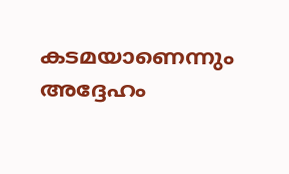കടമയാണെന്നും അദ്ദേഹം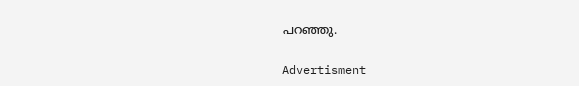പറഞ്ഞു.

Advertisment